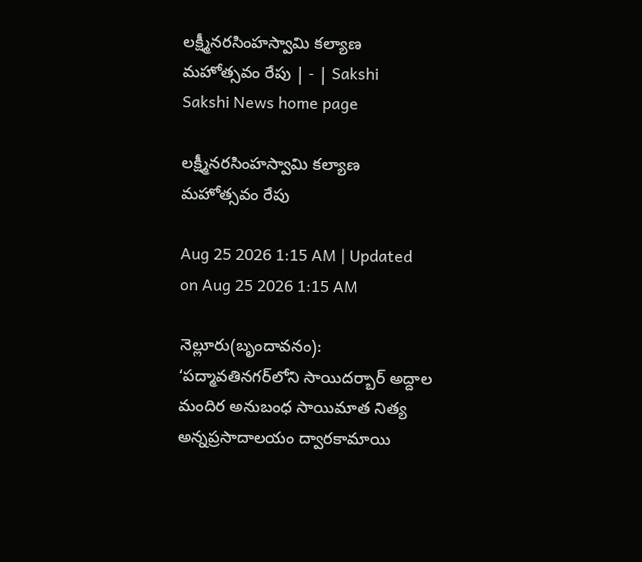లక్ష్మీనరసింహస్వామి కల్యాణ మహోత్సవం రేపు | - | Sakshi
Sakshi News home page

లక్ష్మీనరసింహస్వామి కల్యాణ మహోత్సవం రేపు

Aug 25 2026 1:15 AM | Updated on Aug 25 2026 1:15 AM

నెల్లూరు(బృందావనం): ‘పద్మావతినగర్‌లోని సాయిదర్బార్‌ అద్దాల మందిర అనుబంధ సాయిమాత నిత్య అన్నప్రసాదాలయం ద్వారకామాయి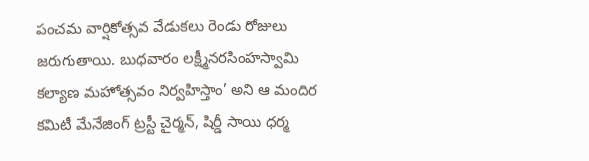పంచమ వార్షికోత్సవ వేడుకలు రెండు రోజులు జరుగుతాయి. బుధవారం లక్ష్మీనరసింహస్వామి కల్యాణ మహోత్సవం నిర్వహిస్తాం’ అని ఆ మందిర కమిటీ మేనేజింగ్‌ ట్రస్టీ చైర్మన్‌, షిర్డీ సాయి ధర్మ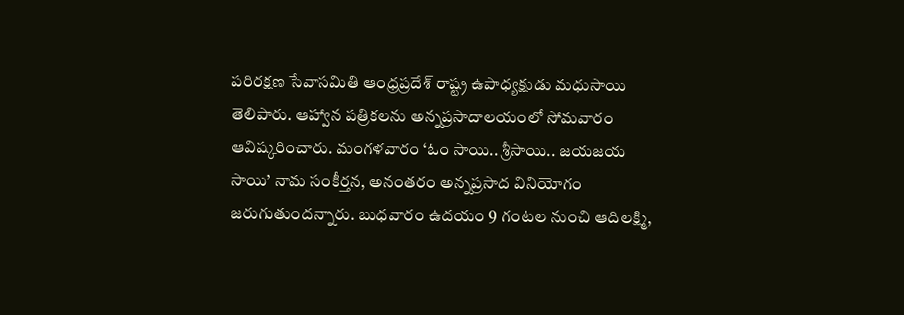పరిరక్షణ సేవాసమితి ఆంధ్రప్రదేశ్‌ రాష్ట్ర ఉపాధ్యక్షుడు మధుసాయి తెలిపారు. ఆహ్వాన పత్రికలను అన్నప్రసాదాలయంలో సోమవారం ఆవిష్కరించారు. మంగళవారం ‘ఓం సాయి.. శ్రీసాయి.. జయజయ సాయి’ నామ సంకీర్తన, అనంతరం అన్నప్రసాద వినియోగం జరుగుతుందన్నారు. బుధవారం ఉదయం 9 గంటల నుంచి ఆదిలక్ష్మి,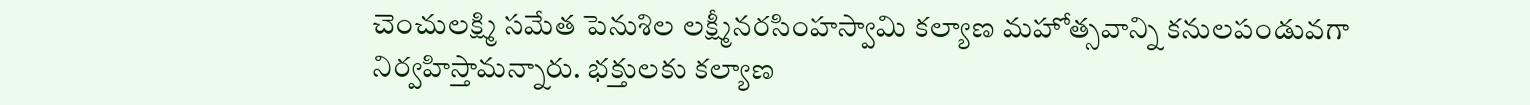చెంచులక్ష్మి సమేత పెనుశిల లక్ష్మీనరసింహస్వామి కల్యాణ మహోత్సవాన్ని కనులపండువగా నిర్వహిస్తామన్నారు. భక్తులకు కల్యాణ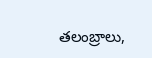తలంబ్రాలు,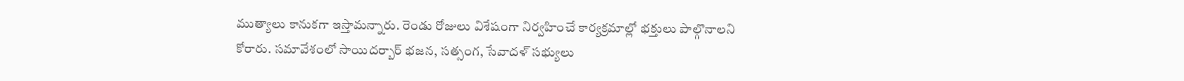ముత్యాలు కానుకగా ఇస్తామన్నారు. రెండు రోజులు విశేషంగా నిర్వహించే కార్యక్రమాల్లో భక్తులు పాల్గొనాలని కోరారు. సమావేశంలో సాయిదర్బార్‌ భజన, సత్సంగ, సేవాదళ్‌ సభ్యులు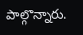పాల్గొన్నారు.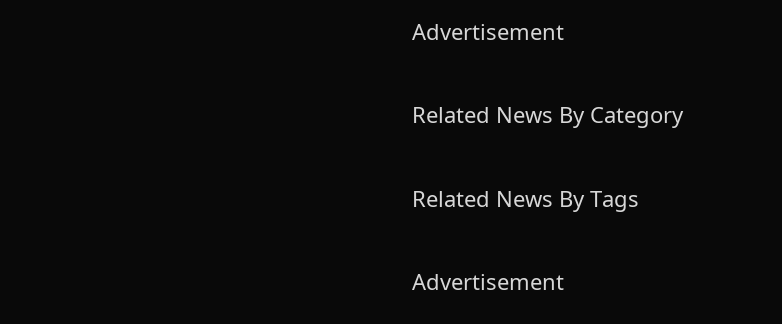Advertisement

Related News By Category

Related News By Tags

Advertisement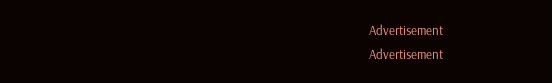Advertisement
Advertisement